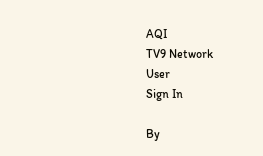AQI
TV9 Network
User
Sign In

By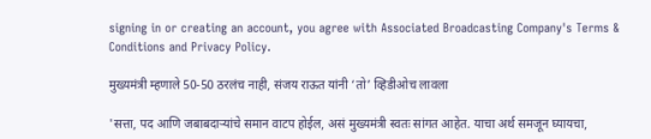signing in or creating an account, you agree with Associated Broadcasting Company's Terms & Conditions and Privacy Policy.

मुख्यमंत्री म्हणाले 50-50 ठरलंच नाही, संजय राऊत यांनी ‘तो’ व्हिडीओच लावला

'सत्ता, पद आणि जबाबदाऱ्यांचे समान वाटप होईल, असं मुख्यमंत्री स्वतः सांगत आहेत. याचा अर्थ समजून घ्यायचा,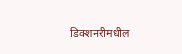डिक्शनरीमधील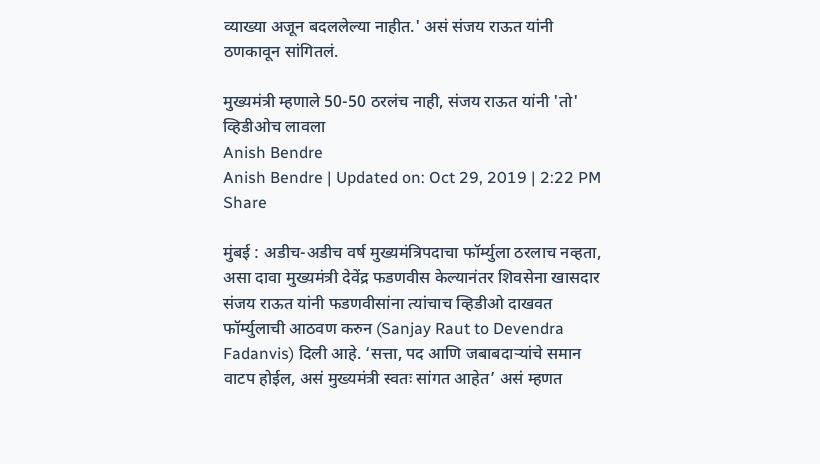व्याख्या अजून बदललेल्या नाहीत.' असं संजय राऊत यांनी ठणकावून सांगितलं.

मुख्यमंत्री म्हणाले 50-50 ठरलंच नाही, संजय राऊत यांनी 'तो' व्हिडीओच लावला
Anish Bendre
Anish Bendre | Updated on: Oct 29, 2019 | 2:22 PM
Share

मुंबई : अडीच-अडीच वर्ष मुख्यमंत्रिपदाचा फॉर्म्युला ठरलाच नव्हता, असा दावा मुख्यमंत्री देवेंद्र फडणवीस केल्यानंतर शिवसेना खासदार संजय राऊत यांनी फडणवीसांना त्यांचाच व्हिडीओ दाखवत फॉर्म्युलाची आठवण करुन (Sanjay Raut to Devendra Fadanvis) दिली आहे. ‘सत्ता, पद आणि जबाबदाऱ्यांचे समान वाटप होईल, असं मुख्यमंत्री स्वतः सांगत आहेत’ असं म्हणत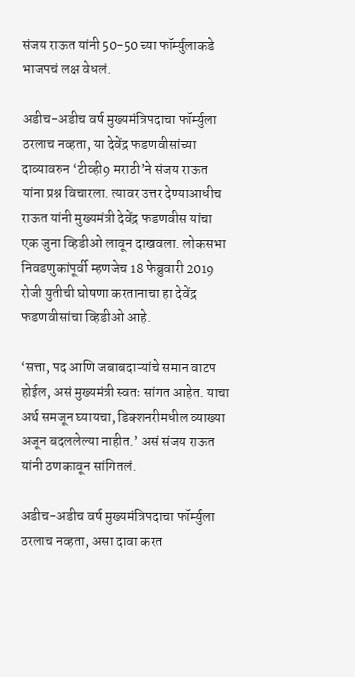संजय राऊत यांनी 50-50 च्या फॉर्म्युलाकडे भाजपचं लक्ष वेधलं.

अडीच-अडीच वर्ष मुख्यमंत्रिपदाचा फॉर्म्युला ठरलाच नव्हता, या देवेंद्र फडणवीसांच्या दाव्यावरुन ‘टीव्ही9 मराठी’ने संजय राऊत यांना प्रश्न विचारला. त्यावर उत्तर देण्याआधीच राऊत यांनी मुख्यमंत्री देवेंद्र फडणवीस यांचा एक जुना व्हिडीओ लावून दाखवला. लोकसभा निवडणुकांपूर्वी म्हणजेच 18 फेब्रुवारी 2019 रोजी युतीची घोषणा करतानाचा हा देवेंद्र फडणवीसांचा व्हिडीओ आहे.

‘सत्ता, पद आणि जबाबदाऱ्यांचे समान वाटप होईल, असं मुख्यमंत्री स्वतः सांगत आहेत. याचा अर्थ समजून घ्यायचा, डिक्शनरीमधील व्याख्या अजून बदललेल्या नाहीत.’ असं संजय राऊत यांनी ठणकावून सांगितलं.

अडीच-अडीच वर्ष मुख्यमंत्रिपदाचा फॉर्म्युला ठरलाच नव्हता, असा दावा करत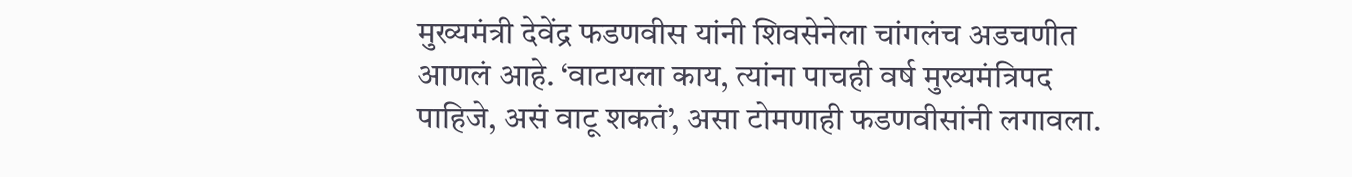मुख्यमंत्री देवेंद्र फडणवीस यांनी शिवसेनेला चांगलंच अडचणीत आणलं आहे. ‘वाटायला काय, त्यांना पाचही वर्ष मुख्यमंत्रिपद पाहिजे, असं वाटू शकतं’, असा टोमणाही फडणवीसांनी लगावला.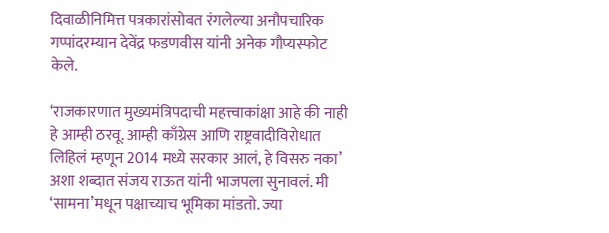दिवाळीनिमित्त पत्रकारांसोबत रंगलेल्या अनौपचारिक गप्पांदरम्यान देवेंद्र फडणवीस यांनी अनेक गौप्यस्फोट केले.

‘राजकारणात मुख्यमंत्रिपदाची महत्त्वाकांक्षा आहे की नाही हे आम्ही ठरवू. आम्ही काँग्रेस आणि राष्ट्रवादीविरोधात लिहिलं म्हणून 2014 मध्ये सरकार आलं, हे विसरु नका’ अशा शब्दात संजय राऊत यांनी भाजपला सुनावलं. मी ‘सामना’मधून पक्षाच्याच भूमिका मांडतो. ज्या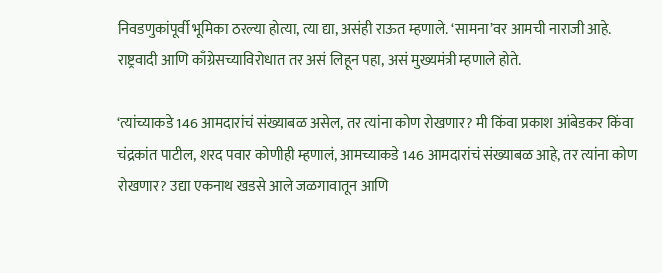निवडणुकांपूर्वी भूमिका ठरल्या होत्या, त्या द्या, असंही राऊत म्हणाले. ‘सामना’वर आमची नाराजी आहे. राष्ट्रवादी आणि काँग्रेसच्याविरोधात तर असं लिहून पहा, असं मुख्यमंत्री म्हणाले होते.

‘त्यांच्याकडे 146 आमदारांचं संख्याबळ असेल, तर त्यांना कोण रोखणार? मी किंवा प्रकाश आंबेडकर किंवा चंद्रकांत पाटील, शरद पवार कोणीही म्हणालं, आमच्याकडे 146 आमदारांचं संख्याबळ आहे, तर त्यांना कोण रोखणार? उद्या एकनाथ खडसे आले जळगावातून आणि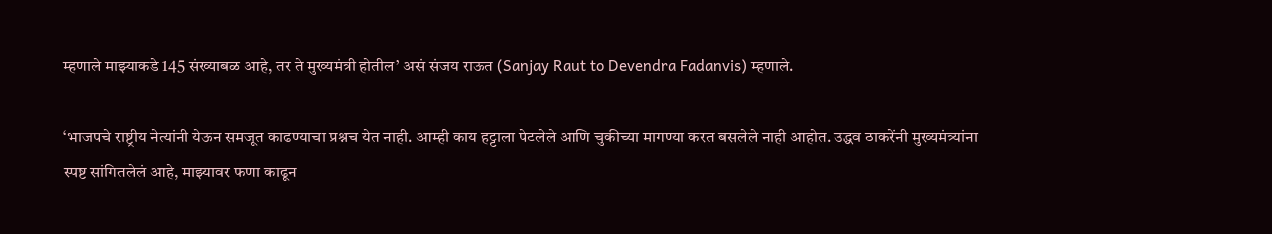म्हणाले माझ्याकडे 145 संख्याबळ आहे, तर ते मुख्यमंत्री होतील’ असं संजय राऊत (Sanjay Raut to Devendra Fadanvis) म्हणाले.

‘भाजपचे राष्ट्रीय नेत्यांनी येऊन समजूत काढण्याचा प्रश्नच येत नाही. आम्ही काय हट्टाला पेटलेले आणि चुकीच्या मागण्या करत बसलेले नाही आहोत. उद्धव ठाकरेंनी मुख्यमंत्र्यांना स्पष्ट सांगितलेलं आहे, माझ्यावर फणा काढून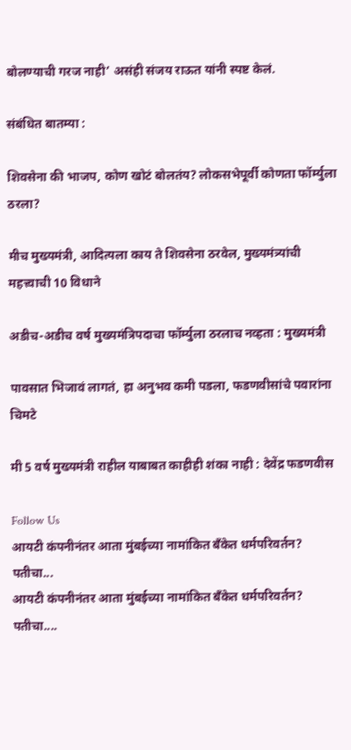बोलण्याची गरज नाही’ असंही संजय राऊत यांनी स्पष्ट केलं.

संबंधित बातम्या :

शिवसेना की भाजप, कोण खोटं बोलतंय? लोकसभेपूर्वी कोणता फॉर्म्युला ठरला?

मीच मुख्यमंत्री, आदित्यला काय ते शिवसेना ठरवेल, मुख्यमंत्र्यांची महत्त्वाची 10 विधाने

अडीच-अडीच वर्ष मुख्यमंत्रिपदाचा फॉर्म्युला ठरलाच नव्हता : मुख्यमंत्री

पावसात भिजावं लागतं, हा अनुभव कमी पडला, फडणवीसांचे पवारांना चिमटे

मी 5 वर्ष मुख्यमंत्री राहील याबाबत काहीही शंका नाही : देवेंद्र फडणवीस

Follow Us
आयटी कंपनीनंतर आता मुंबईच्या नामांकित बँकेत धर्मपरिवर्तन? पतीचा...
आयटी कंपनीनंतर आता मुंबईच्या नामांकित बँकेत धर्मपरिवर्तन? पतीचा....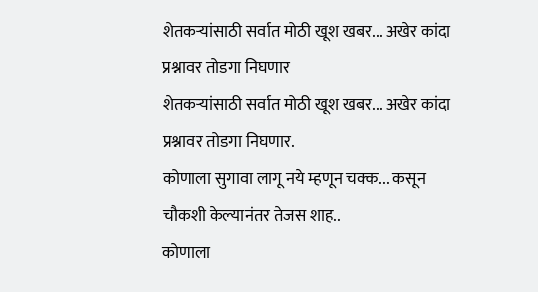शेतकऱ्यांसाठी सर्वात मोठी खूश खबर... अखेर कांदा प्रश्नावर तोडगा निघणार
शेतकऱ्यांसाठी सर्वात मोठी खूश खबर... अखेर कांदा प्रश्नावर तोडगा निघणार.
कोणाला सुगावा लागू नये म्हणून चक्क... कसून चौकशी केल्यानंतर तेजस शाह..
कोणाला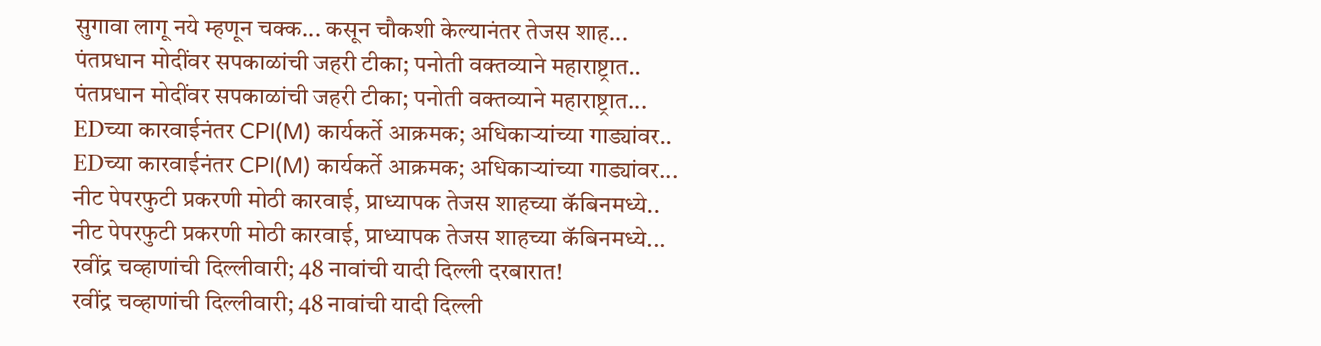सुगावा लागू नये म्हणून चक्क... कसून चौकशी केल्यानंतर तेजस शाह...
पंतप्रधान मोदींवर सपकाळांची जहरी टीका; पनोती वक्तव्याने महाराष्ट्रात..
पंतप्रधान मोदींवर सपकाळांची जहरी टीका; पनोती वक्तव्याने महाराष्ट्रात...
EDच्या कारवाईनंतर CPI(M) कार्यकर्ते आक्रमक; अधिकाऱ्यांच्या गाड्यांवर..
EDच्या कारवाईनंतर CPI(M) कार्यकर्ते आक्रमक; अधिकाऱ्यांच्या गाड्यांवर...
नीट पेपरफुटी प्रकरणी मोठी कारवाई, प्राध्यापक तेजस शाहच्या कॅबिनमध्ये..
नीट पेपरफुटी प्रकरणी मोठी कारवाई, प्राध्यापक तेजस शाहच्या कॅबिनमध्ये...
रवींद्र चव्हाणांची दिल्लीवारी; 48 नावांची यादी दिल्ली दरबारात!
रवींद्र चव्हाणांची दिल्लीवारी; 48 नावांची यादी दिल्ली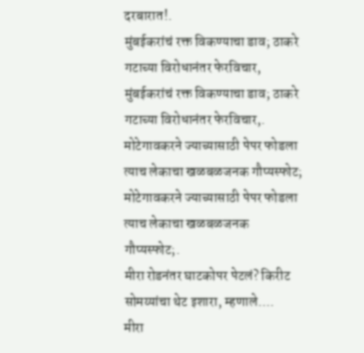दरबारात!.
मुंबईकरांचं रक्त विकण्याचा डाव; ठाकरे गटाच्या विरोधानंतर फेरविचार,
मुंबईकरांचं रक्त विकण्याचा डाव; ठाकरे गटाच्या विरोधानंतर फेरविचार,.
मोटेगावकरने ज्याच्यासाठी पेपर फोडला त्याच लेकाचा खळबळजनक गौप्यस्फोट;
मोटेगावकरने ज्याच्यासाठी पेपर फोडला त्याच लेकाचा खळबळजनक गौप्यस्फोट;.
मीरा रोडनंतर घाटकोपर पेटलं? किरीट सोमय्यांचा थेट इशारा, म्हणाले....
मीरा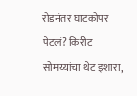रोडनंतर घाटकोपर पेटलं? किरीट सोमय्यांचा थेट इशारा,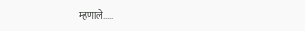म्हणाले.....